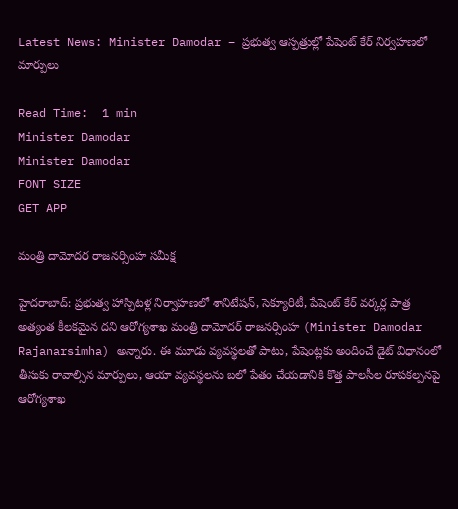Latest News: Minister Damodar – ప్రభుత్వ ఆస్పత్రుల్లో పేషెంట్ కేర్ నిర్వహణలో మార్పులు

Read Time:  1 min
Minister Damodar
Minister Damodar
FONT SIZE
GET APP

మంత్రి దామోదర రాజనర్సింహ సమీక్ష

హైదరాబాద్: ప్రభుత్వ హాస్పిటళ్ల నిర్వాహణలో శానిటేషన్, సెక్యూరిటీ, పేషెంట్ కేర్ వర్కర్ల పాత్ర అత్యంత కీలకమైన దని ఆరోగ్యశాఖ మంత్రి దామోదర్ రాజనర్సింహ (Minister Damodar Rajanarsimha) అన్నారు. ఈ మూడు వ్యవస్థలతో పాటు, పేషెంట్లకు అందించే డైట్ విధానంలో తీసుకు రావాల్సిన మార్పులు, ఆయా వ్యవస్థలను బలో పేతం చేయడానికి కొత్త పాలసీల రూపకల్పనపై ఆరోగ్యశాఖ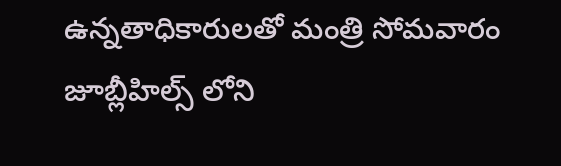ఉన్నతాధికారులతో మంత్రి సోమవారం జూబ్లీహిల్స్ లోని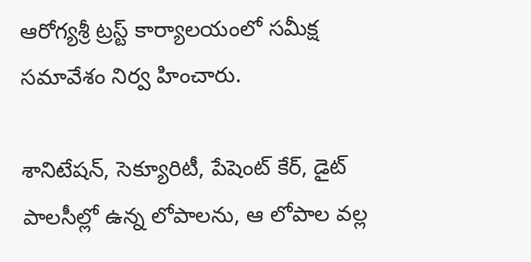ఆరోగ్యశ్రీ ట్రస్ట్ కార్యాలయంలో సమీక్ష సమావేశం నిర్వ హించారు.

శానిటేషన్, సెక్యూరిటీ, పేషెంట్ కేర్, డైట్ పాలసీల్లో ఉన్న లోపాలను, ఆ లోపాల వల్ల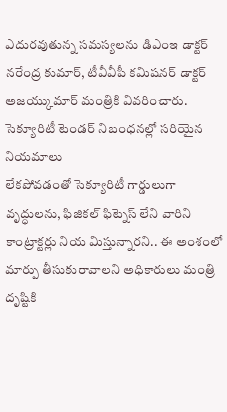ఎదురవుతున్న సమస్యలను డిఎంఇ డాక్టర్ నరేంద్ర కుమార్, టీవీవీపీ కమిషనర్ డాక్టర్ అజయ్కుమార్ మంత్రికి వివరించారు. సెక్యూరిటీ టెండర్ నిబంధనల్లో సరియైన నియమాలు
లేకపోవడంతో సెక్యూరిటీ గార్డులుగా వృద్ధులను, ఫిజికల్ ఫిట్నెస్ లేని వారిని కాంట్రాక్టర్లు నియ మిస్తున్నారని.. ఈ అంశంలో మార్పు తీసుకురావాలని అధికారులు మంత్రి దృష్టికి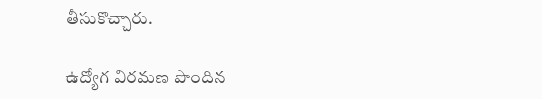తీసుకొచ్చారు.

ఉద్యోగ విరమణ పొందిన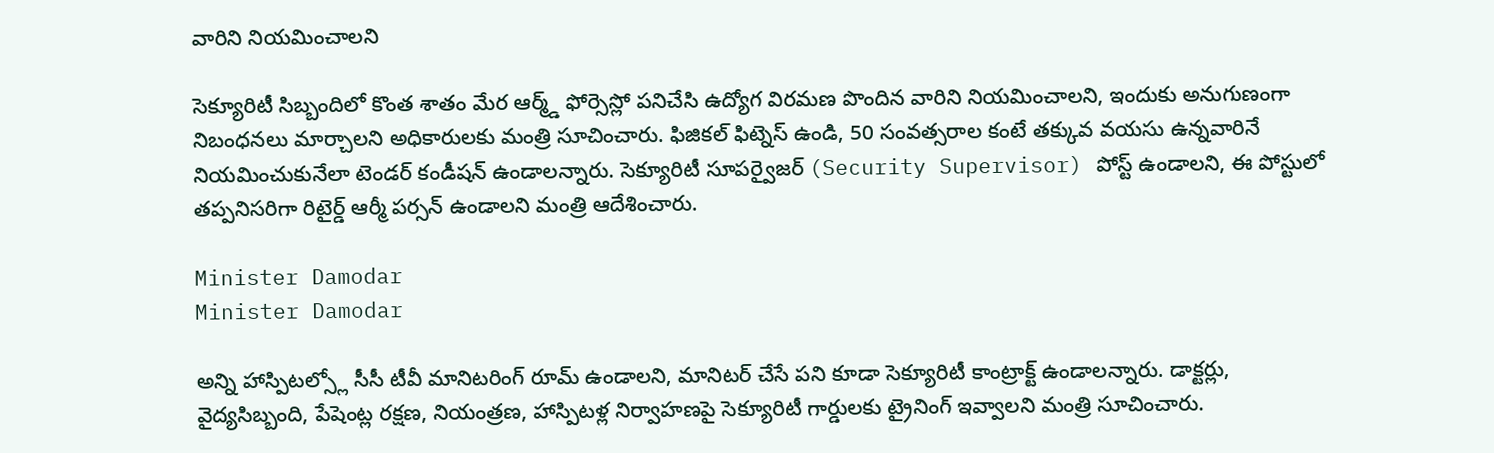వారిని నియమించాలని

సెక్యూరిటీ సిబ్బందిలో కొంత శాతం మేర ఆర్మ్డ్ ఫోర్సెస్లో పనిచేసి ఉద్యోగ విరమణ పొందిన వారిని నియమించాలని, ఇందుకు అనుగుణంగా నిబంధనలు మార్చాలని అధికారులకు మంత్రి సూచించారు. ఫిజికల్ ఫిట్నెస్ ఉండి, 50 సంవత్సరాల కంటే తక్కువ వయసు ఉన్నవారినే నియమించుకునేలా టెండర్ కండీషన్ ఉండాలన్నారు. సెక్యూరిటీ సూపర్వైజర్ (Security Supervisor) పోస్ట్ ఉండాలని, ఈ పోస్టులో తప్పనిసరిగా రిటైర్డ్ ఆర్మీ పర్సన్ ఉండాలని మంత్రి ఆదేశించారు.

Minister Damodar
Minister Damodar

అన్ని హాస్పిటల్స్లో సీసీ టీవీ మానిటరింగ్ రూమ్ ఉండాలని, మానిటర్ చేసే పని కూడా సెక్యూరిటీ కాంట్రాక్ట్ ఉండాలన్నారు. డాక్టర్లు, వైద్యసిబ్బంది, పేషెంట్ల రక్షణ, నియంత్రణ, హాస్పిటళ్ల నిర్వాహణపై సెక్యూరిటీ గార్డులకు ట్రైనింగ్ ఇవ్వాలని మంత్రి సూచించారు.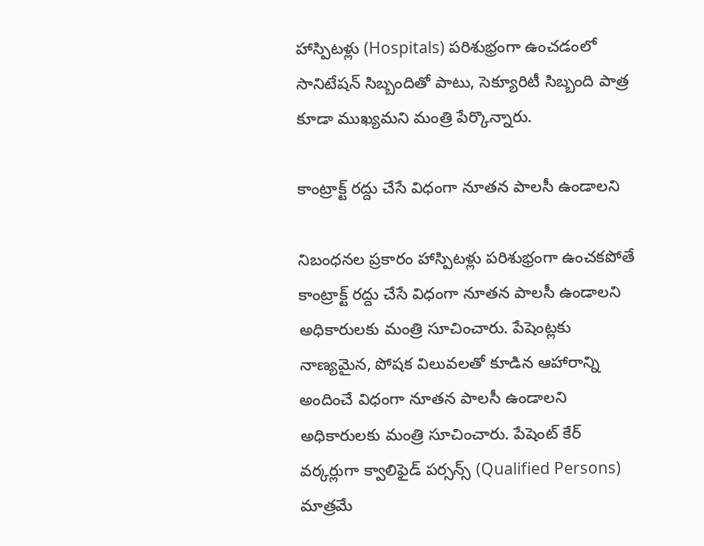హాస్పిటళ్లు (Hospitals) పరిశుభ్రంగా ఉంచడంలో సానిటేషన్ సిబ్బందితో పాటు, సెక్యూరిటీ సిబ్బంది పాత్ర కూడా ముఖ్యమని మంత్రి పేర్కొన్నారు.

కాంట్రాక్ట్ రద్దు చేసే విధంగా నూతన పాలసీ ఉండాలని

నిబంధనల ప్రకారం హాస్పిటళ్లు పరిశుభ్రంగా ఉంచకపోతే కాంట్రాక్ట్ రద్దు చేసే విధంగా నూతన పాలసీ ఉండాలని అధికారులకు మంత్రి సూచించారు. పేషెంట్లకు నాణ్యమైన, పోషక విలువలతో కూడిన ఆహారాన్ని అందించే విధంగా నూతన పాలసీ ఉండాలని అధికారులకు మంత్రి సూచించారు. పేషెంట్ కేర్ వర్కర్లుగా క్వాలిఫైడ్ పర్సన్స్ (Qualified Persons) మాత్రమే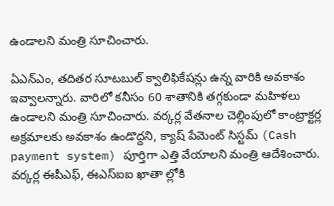ఉండాలని మంత్రి సూచించారు.

ఏఎన్ఎం, తదితర సూటబుల్ క్వాలిఫికేషన్లు ఉన్న వారికి అవకాశం ఇవ్వాలన్నారు. వారిలో కనీసం 60 శాతానికి తగ్గకుండా మహిళలు ఉండాలని మంత్రి సూచించారు. వర్కర్ల వేతనాల చెల్లింపులో కాంట్రాక్టర్ల అక్రమాలకు అవకాశం ఉండొద్దని, క్యాష్ పేమెంట్ సిస్టమ్ (Cash payment system) పూర్తిగా ఎత్తి వేయాలని మంత్రి ఆదేశించారు. వర్కర్ల ఈపీఎఫ్, ఈఎస్ఐఐ ఖాతా ల్లోకి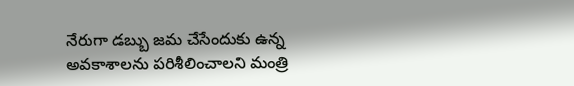నేరుగా డబ్బు జమ చేసేందుకు ఉన్న అవకాశాలను పరిశీలించాలని మంత్రి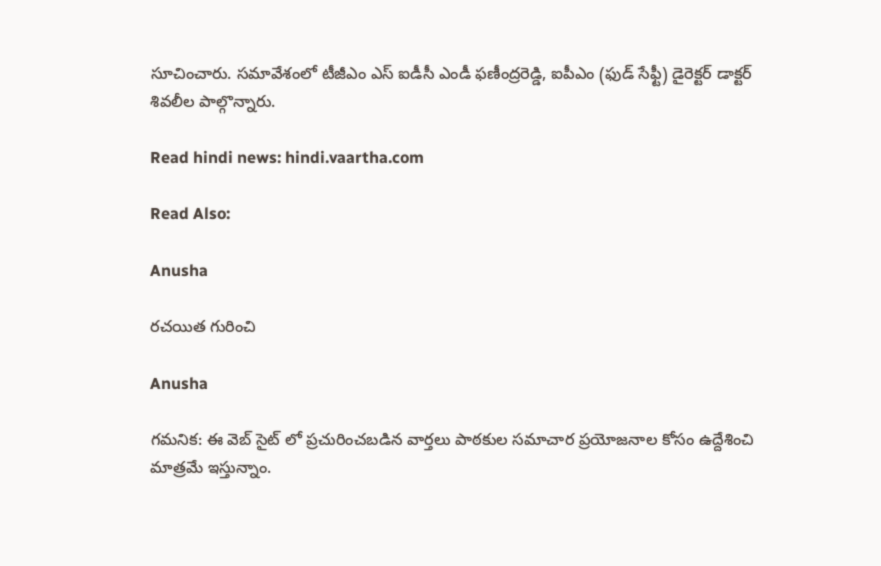సూచించారు. సమావేశంలో టీజీఎం ఎస్ ఐడీసీ ఎండీ ఫణీంద్రరెడ్డి, ఐపీఎం (ఫుడ్ సేఫ్టీ) డైరెక్టర్ డాక్టర్ శివలీల పాల్గొన్నారు.

Read hindi news: hindi.vaartha.com

Read Also:

Anusha

రచయిత గురించి

Anusha

గమనిక: ఈ వెబ్ సైట్ లో ప్రచురించబడిన వార్తలు పాఠకుల సమాచార ప్రయోజనాల కోసం ఉద్దేశించి మాత్రమే ఇస్తున్నాం.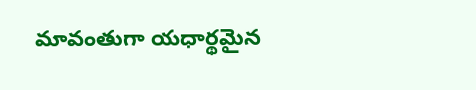మావంతుగా యధార్థమైన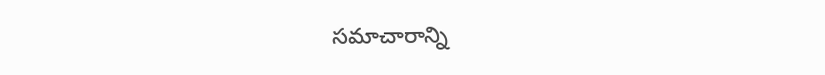సమాచారాన్ని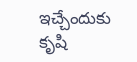ఇచ్చేందుకు కృషి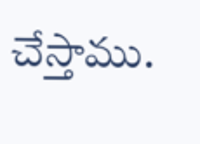చేస్తాము.